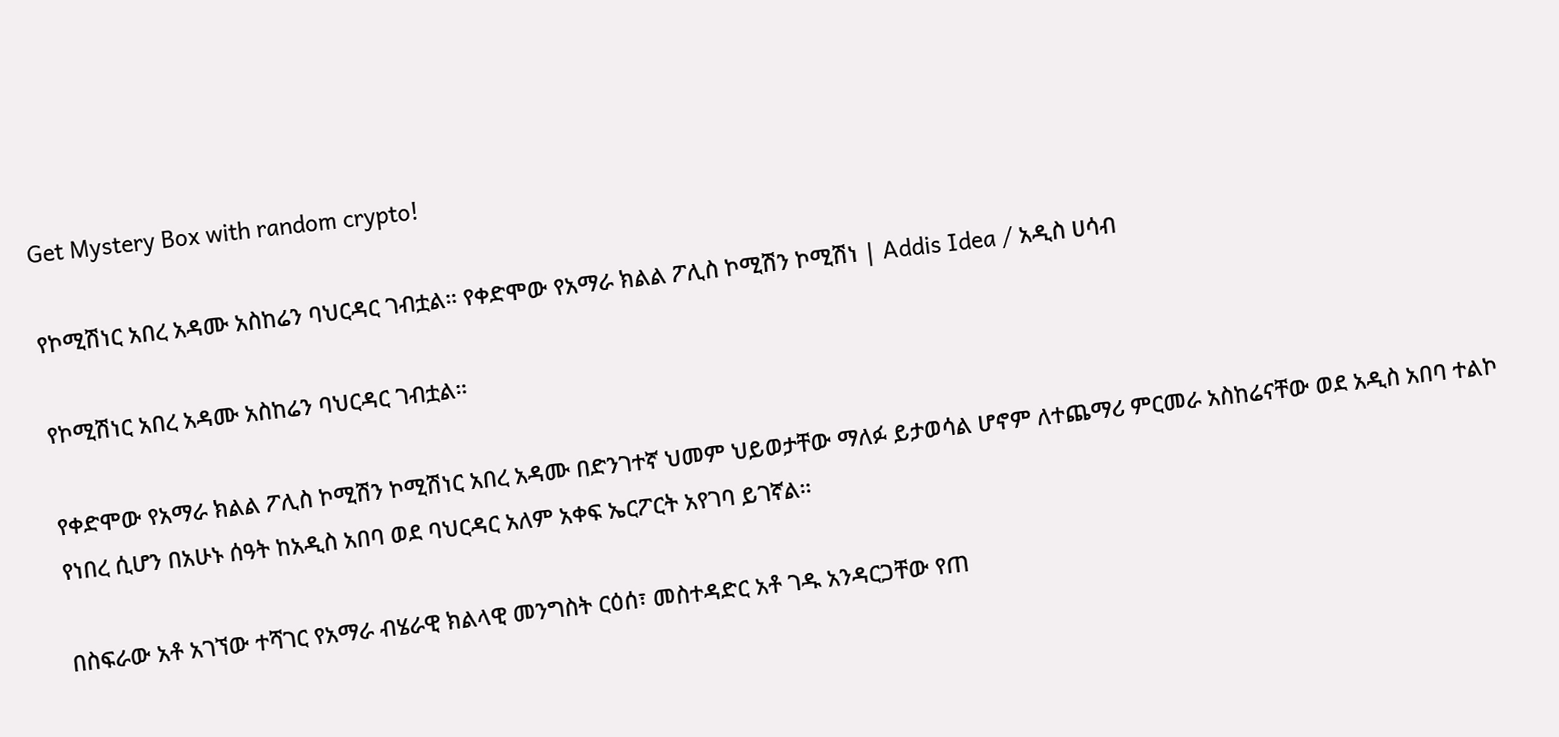Get Mystery Box with random crypto!

የኮሚሽነር አበረ አዳሙ አስከሬን ባህርዳር ገብቷል። የቀድሞው የአማራ ክልል ፖሊስ ኮሚሽን ኮሚሽነ | Addis Idea / አዲስ ሀሳብ

የኮሚሽነር አበረ አዳሙ አስከሬን ባህርዳር ገብቷል።

የቀድሞው የአማራ ክልል ፖሊስ ኮሚሽን ኮሚሽነር አበረ አዳሙ በድንገተኛ ህመም ህይወታቸው ማለፉ ይታወሳል ሆኖም ለተጨማሪ ምርመራ አስከሬናቸው ወደ አዲስ አበባ ተልኮ የነበረ ሲሆን በአሁኑ ሰዓት ከአዲስ አበባ ወደ ባህርዳር አለም አቀፍ ኤርፖርት አየገባ ይገኛል።

በስፍራው አቶ አገኘው ተሻገር የአማራ ብሄራዊ ክልላዊ መንግስት ርዕሰ፣ መስተዳድር አቶ ገዱ አንዳርጋቸው የጠ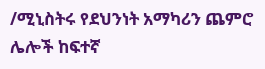/ሚኒስትሩ የደህንነት አማካሪን ጨምሮ ሌሎች ከፍተኛ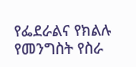የፌደራልና የክልሉ የመንግስት የስራ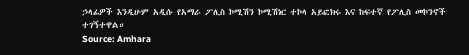ኃላፊዎች እንዲሁም አዲሱ የአማራ ፖሊስ ኮሚሽን ኮሚሽነር ተኮላ አይፎክሩ እና ከፍተኛ የፖሊስ መኮንኖች ተገኝተዋል።
Source: Amhara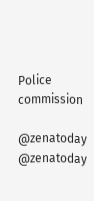Police commission

@zenatoday @zenatoday